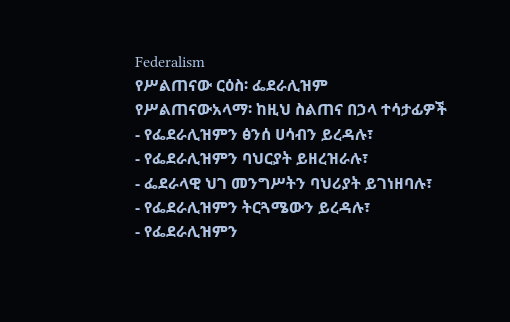Federalism
የሥልጠናው ርዕስ፡ ፌደራሊዝም
የሥልጠናውአላማ፡ ከዚህ ስልጠና በኃላ ተሳታፊዎች
- የፌደራሊዝምን ፅንሰ ሀሳብን ይረዳሉ፣
- የፌደራሊዝምን ባህርያት ይዘረዝራሉ፣
- ፌደራላዊ ህገ መንግሥትን ባህሪያት ይገነዘባሉ፣
- የፌደራሊዝምን ትርጓሜውን ይረዳሉ፣
- የፌደራሊዝምን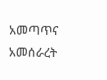አመጣጥና አመሰራረት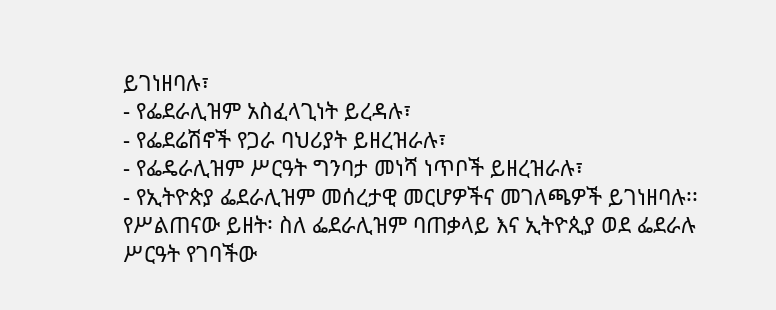ይገነዘባሉ፣
- የፌደራሊዝም አስፈላጊነት ይረዳሉ፣
- የፌደሬሽኖች የጋራ ባህሪያት ይዘረዝራሉ፣
- የፌዴራሊዝም ሥርዓት ግንባታ መነሻ ነጥቦች ይዘረዝራሉ፣
- የኢትዮጵያ ፌደራሊዝም መሰረታዊ መርሆዎችና መገለጫዎች ይገነዘባሉ፡፡
የሥልጠናው ይዘት፡ ስለ ፌደራሊዝም ባጠቃላይ እና ኢትዮጲያ ወደ ፌደራሉ ሥርዓት የገባችው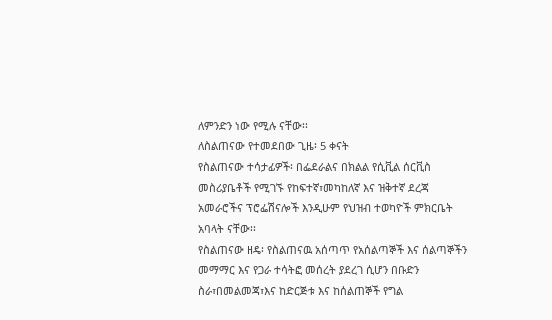ለምንድን ነው የሚሉ ናቸው፡፡
ለስልጠናው የተመደበው ጊዜ፡ 5 ቀናት
የስልጠናው ተሳታፊዎች፡ በፌደራልና በክልል የሲቪል ሰርቪስ መስሪያቤቶች የሚገኙ የከፍተኛ፣መካከለኛ እና ዝቅተኛ ደረጃ አመራሮችና ፕሮፌሽናሎች እንዲሁም የህዝብ ተወካዮች ምክርቤት አባላት ናቸው፡፡
የስልጠናው ዘዴ፡ የስልጠናዉ አሰጣጥ የአሰልጣኞች እና ሰልጣኞችን መማማር እና የጋራ ተሳትፎ መሰረት ያደረገ ሲሆን በቡድን ስራ፣በመልመጃ፣እና ከድርጅቱ እና ከሰልጠኞች የግል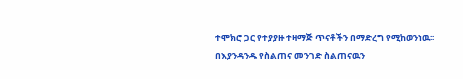ተሞክሮ ጋር የተያያዙ ተዛማጅ ጥናቶችን በማድረግ የሚከወንነዉ፡፡ በእያንዳንዱ የስልጠና መንገድ ስልጠናዉን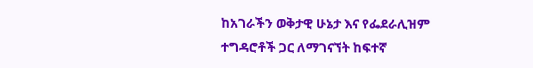ከአገራችን ወቅታዊ ሁኔታ እና የፌደራሊዝም ተግዳሮቶች ጋር ለማገናኘት ከፍተኛ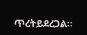ጥረትይደረጋል፡፡